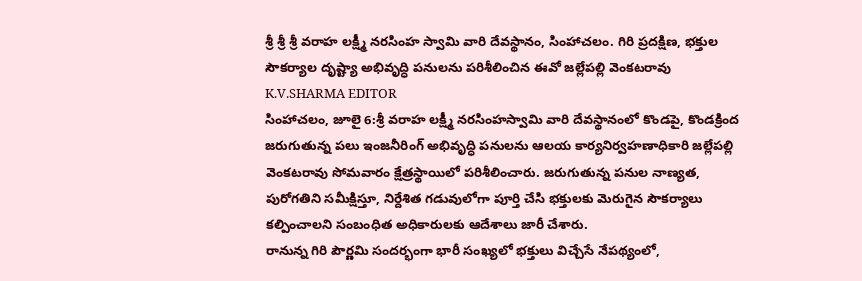శ్రీ శ్రీ శ్రీ వరాహ లక్ష్మీ నరసింహ స్వామి వారి దేవస్థానం, సింహాచలం. గిరి ప్రదక్షిణ, భక్తుల సౌకర్యాల దృష్ట్యా అభివృద్ధి పనులను పరిశీలించిన ఈవో జల్లేపల్లి వెంకటరావు
K.V.SHARMA EDITOR
సింహాచలం, జూలై 6:శ్రీ వరాహ లక్ష్మీ నరసింహస్వామి వారి దేవస్థానంలో కొండపై, కొండక్రింద జరుగుతున్న పలు ఇంజనీరింగ్ అభివృద్ధి పనులను ఆలయ కార్యనిర్వహణాధికారి జల్లేపల్లి వెంకటరావు సోమవారం క్షేత్రస్థాయిలో పరిశీలించారు. జరుగుతున్న పనుల నాణ్యత, పురోగతిని సమీక్షిస్తూ, నిర్దేశిత గడువులోగా పూర్తి చేసి భక్తులకు మెరుగైన సౌకర్యాలు కల్పించాలని సంబంధిత అధికారులకు ఆదేశాలు జారీ చేశారు.
రానున్న గిరి పౌర్ణమి సందర్భంగా భారీ సంఖ్యలో భక్తులు విచ్చేసే నేపథ్యంలో,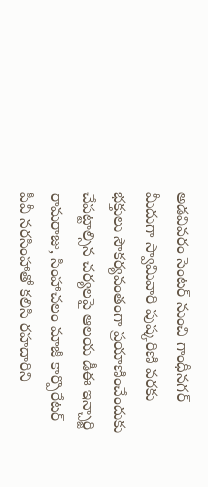అడవివరం సెంటర్ నుంచి గాంధీనగర్ మీదుగా స్వామివారి పుష్కరిణి వరకు భక్తులు సౌకర్యవంతంగా ప్రయాణించేందుకు చేపట్టాల్సిన చర్యలపై ఆలయ డీఈ ఇన్చార్జి రామరాజు, సింహాచలం మాజీ కార్పొరేటర్ పీవీ నరసింహాతో కలిసి రహదారిని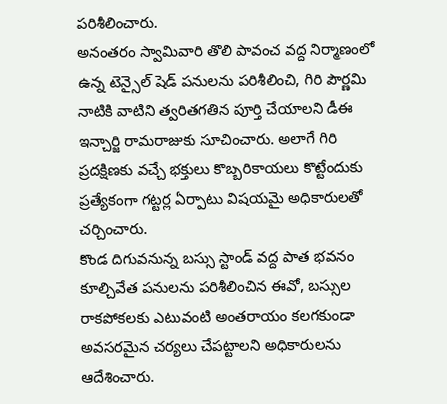పరిశీలించారు.
అనంతరం స్వామివారి తొలి పావంచ వద్ద నిర్మాణంలో ఉన్న టెన్సైల్ షెడ్ పనులను పరిశీలించి, గిరి పౌర్ణమి నాటికి వాటిని త్వరితగతిన పూర్తి చేయాలని డీఈ ఇన్చార్జి రామరాజుకు సూచించారు. అలాగే గిరి ప్రదక్షిణకు వచ్చే భక్తులు కొబ్బరికాయలు కొట్టేందుకు ప్రత్యేకంగా గట్టర్ల ఏర్పాటు విషయమై అధికారులతో చర్చించారు.
కొండ దిగువనున్న బస్సు స్టాండ్ వద్ద పాత భవనం కూల్చివేత పనులను పరిశీలించిన ఈవో, బస్సుల రాకపోకలకు ఎటువంటి అంతరాయం కలగకుండా అవసరమైన చర్యలు చేపట్టాలని అధికారులను ఆదేశించారు.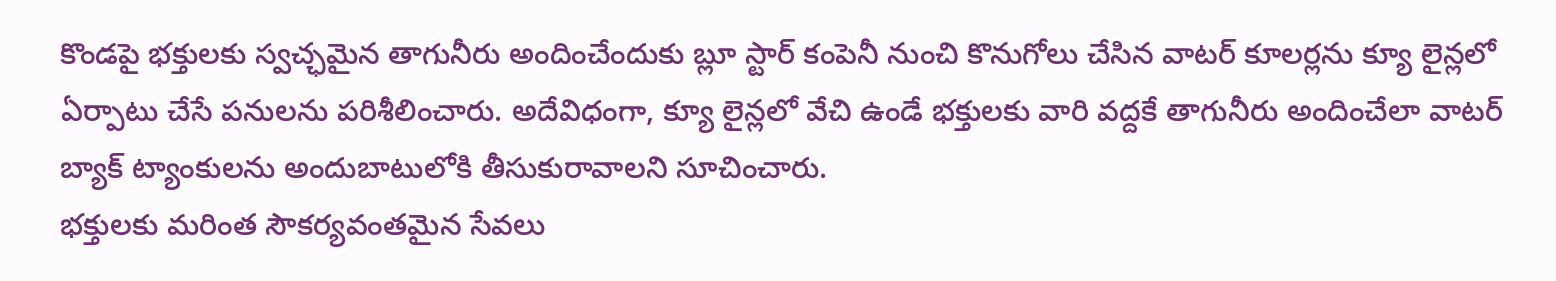కొండపై భక్తులకు స్వచ్ఛమైన తాగునీరు అందించేందుకు బ్లూ స్టార్ కంపెనీ నుంచి కొనుగోలు చేసిన వాటర్ కూలర్లను క్యూ లైన్లలో ఏర్పాటు చేసే పనులను పరిశీలించారు. అదేవిధంగా, క్యూ లైన్లలో వేచి ఉండే భక్తులకు వారి వద్దకే తాగునీరు అందించేలా వాటర్ బ్యాక్ ట్యాంకులను అందుబాటులోకి తీసుకురావాలని సూచించారు.
భక్తులకు మరింత సౌకర్యవంతమైన సేవలు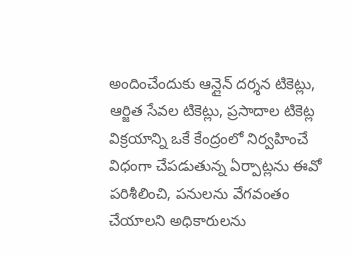అందించేందుకు ఆన్లైన్ దర్శన టికెట్లు, ఆర్జిత సేవల టికెట్లు, ప్రసాదాల టికెట్ల విక్రయాన్ని ఒకే కేంద్రంలో నిర్వహించే విధంగా చేపడుతున్న ఏర్పాట్లను ఈవో పరిశీలించి, పనులను వేగవంతం చేయాలని అధికారులను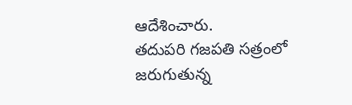ఆదేశించారు.
తదుపరి గజపతి సత్రంలో జరుగుతున్న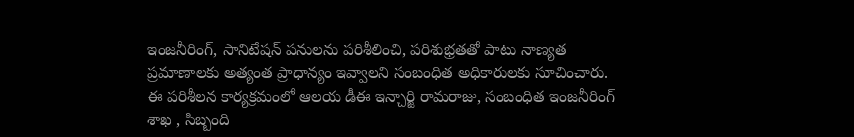ఇంజనీరింగ్, సానిటేషన్ పనులను పరిశీలించి, పరిశుభ్రతతో పాటు నాణ్యత ప్రమాణాలకు అత్యంత ప్రాధాన్యం ఇవ్వాలని సంబంధిత అధికారులకు సూచించారు.
ఈ పరిశీలన కార్యక్రమంలో ఆలయ డీఈ ఇన్చార్జి రామరాజు, సంబంధిత ఇంజనీరింగ్ శాఖ , సిబ్బంది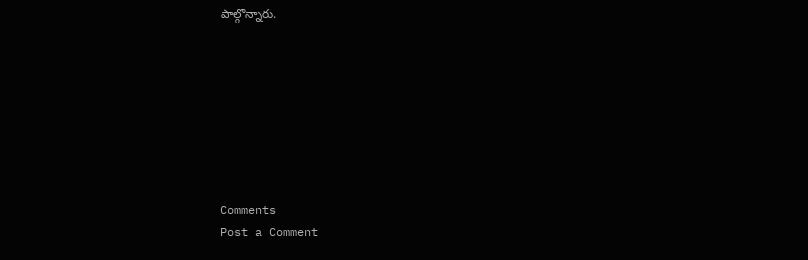పాల్గొన్నారు.








Comments
Post a Comment